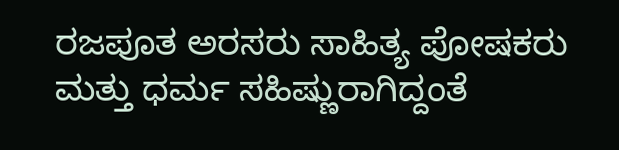ರಜಪೂತ ಅರಸರು ಸಾಹಿತ್ಯ ಪೋಷಕರು ಮತ್ತು ಧರ್ಮ ಸಹಿಷ್ಣುರಾಗಿದ್ದಂತೆ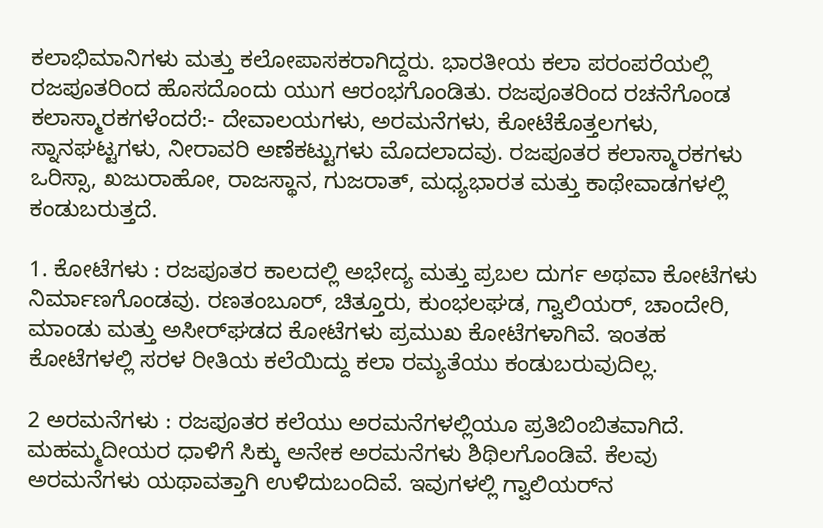ಕಲಾಭಿಮಾನಿಗಳು ಮತ್ತು ಕಲೋಪಾಸಕರಾಗಿದ್ದರು. ಭಾರತೀಯ ಕಲಾ ಪರಂಪರೆಯಲ್ಲಿ ರಜಪೂತರಿಂದ ಹೊಸದೊಂದು ಯುಗ ಆರಂಭಗೊಂಡಿತು. ರಜಪೂತರಿಂದ ರಚನೆಗೊಂಡ ಕಲಾಸ್ಮಾರಕಗಳೆಂದರೆ:- ದೇವಾಲಯಗಳು, ಅರಮನೆಗಳು, ಕೋಟೆಕೊತ್ತಲಗಳು, ಸ್ನಾನಘಟ್ಟಗಳು, ನೀರಾವರಿ ಅಣೆಕಟ್ಟುಗಳು ಮೊದಲಾದವು. ರಜಪೂತರ ಕಲಾಸ್ಮಾರಕಗಳು ಒರಿಸ್ಸಾ, ಖಜುರಾಹೋ, ರಾಜಸ್ಥಾನ, ಗುಜರಾತ್, ಮಧ್ಯಭಾರತ ಮತ್ತು ಕಾಥೇವಾಡಗಳಲ್ಲಿ ಕಂಡುಬರುತ್ತದೆ.

1. ಕೋಟೆಗಳು : ರಜಪೂತರ ಕಾಲದಲ್ಲಿ ಅಭೇದ್ಯ ಮತ್ತು ಪ್ರಬಲ ದುರ್ಗ ಅಥವಾ ಕೋಟೆಗಳು ನಿರ್ಮಾಣಗೊಂಡವು. ರಣತಂಬೂರ್, ಚಿತ್ತೂರು, ಕುಂಭಲಘಡ, ಗ್ವಾಲಿಯರ್, ಚಾಂದೇರಿ, ಮಾಂಡು ಮತ್ತು ಅಸೀರ್‌ಘಡದ ಕೋಟೆಗಳು ಪ್ರಮುಖ ಕೋಟೆಗಳಾಗಿವೆ. ಇಂತಹ ಕೋಟೆಗಳಲ್ಲಿ ಸರಳ ರೀತಿಯ ಕಲೆಯಿದ್ದು ಕಲಾ ರಮ್ಯತೆಯು ಕಂಡುಬರುವುದಿಲ್ಲ.

2 ಅರಮನೆಗಳು : ರಜಪೂತರ ಕಲೆಯು ಅರಮನೆಗಳಲ್ಲಿಯೂ ಪ್ರತಿಬಿಂಬಿತವಾಗಿದೆ. ಮಹಮ್ಮದೀಯರ ಧಾಳಿಗೆ ಸಿಕ್ಕು ಅನೇಕ ಅರಮನೆಗಳು ಶಿಥಿಲಗೊಂಡಿವೆ. ಕೆಲವು ಅರಮನೆಗಳು ಯಥಾವತ್ತಾಗಿ ಉಳಿದುಬಂದಿವೆ. ಇವುಗಳಲ್ಲಿ ಗ್ವಾಲಿಯರ್‌ನ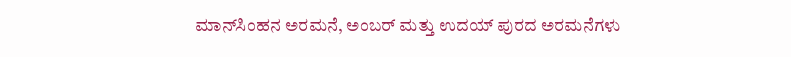ಮಾನ್‌ಸಿಂಹನ ಅರಮನೆ, ಅಂಬರ್ ಮತ್ತು ಉದಯ್‌ ಪುರದ ಅರಮನೆಗಳು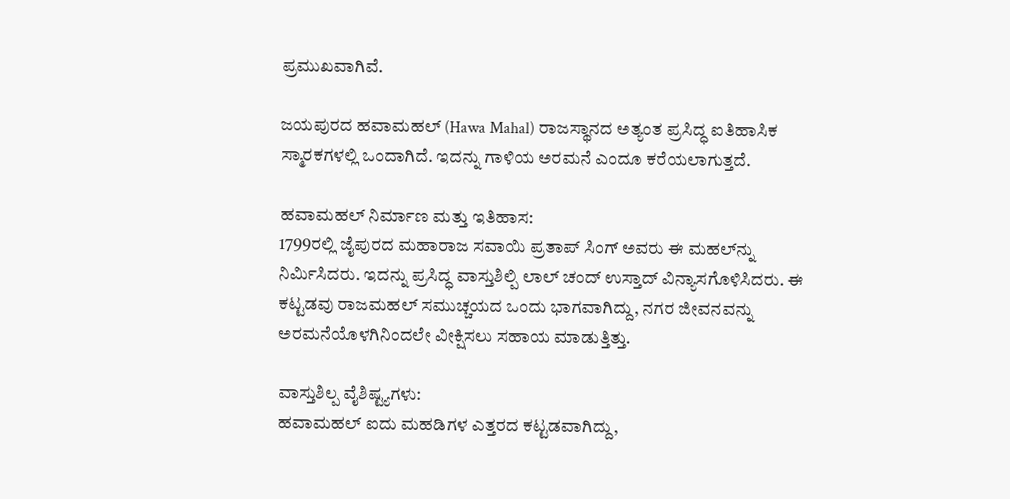ಪ್ರಮುಖವಾಗಿವೆ.

ಜಯಪುರದ ಹವಾಮಹಲ್ (Hawa Mahal) ರಾಜಸ್ಥಾನದ ಅತ್ಯಂತ ಪ್ರಸಿದ್ಧ ಐತಿಹಾಸಿಕ ಸ್ಮಾರಕಗಳಲ್ಲಿ ಒಂದಾಗಿದೆ. ಇದನ್ನು ಗಾಳಿಯ ಅರಮನೆ ಎಂದೂ ಕರೆಯಲಾಗುತ್ತದೆ.

ಹವಾಮಹಲ್ ನಿರ್ಮಾಣ ಮತ್ತು ಇತಿಹಾಸ:
1799ರಲ್ಲಿ ಜೈಪುರದ ಮಹಾರಾಜ ಸವಾಯಿ ಪ್ರತಾಪ್ ಸಿಂಗ್ ಅವರು ಈ ಮಹಲ್‌ನ್ನು ನಿರ್ಮಿಸಿದರು. ಇದನ್ನು ಪ್ರಸಿದ್ಧ ವಾಸ್ತುಶಿಲ್ಪಿ ಲಾಲ್ ಚಂದ್ ಉಸ್ತಾದ್ ವಿನ್ಯಾಸಗೊಳಿಸಿದರು. ಈ ಕಟ್ಟಡವು ರಾಜಮಹಲ್ ಸಮುಚ್ಚಯದ ಒಂದು ಭಾಗವಾಗಿದ್ದು, ನಗರ ಜೀವನವನ್ನು ಅರಮನೆಯೊಳಗಿನಿಂದಲೇ ವೀಕ್ಷಿಸಲು ಸಹಾಯ ಮಾಡುತ್ತಿತ್ತು.

ವಾಸ್ತುಶಿಲ್ಪ ವೈಶಿಷ್ಟ್ಯಗಳು:
ಹವಾಮಹಲ್‌ ಐದು ಮಹಡಿಗಳ ಎತ್ತರದ ಕಟ್ಟಡವಾಗಿದ್ದು,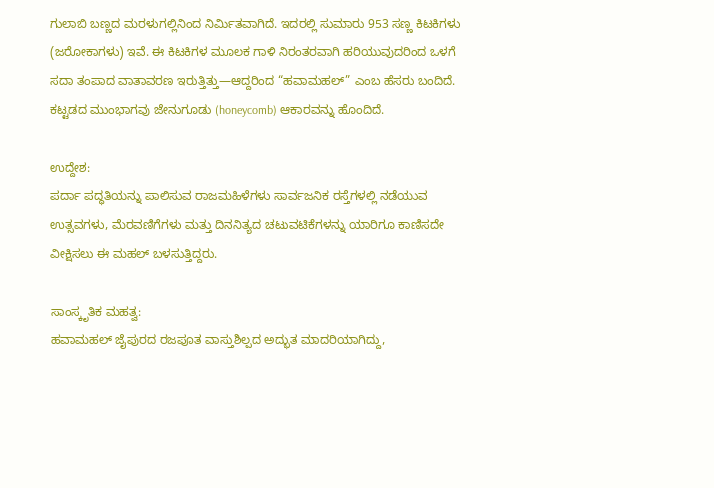ಗುಲಾಬಿ ಬಣ್ಣದ ಮರಳುಗಲ್ಲಿನಿಂದ ನಿರ್ಮಿತವಾಗಿದೆ. ಇದರಲ್ಲಿ ಸುಮಾರು 953 ಸಣ್ಣ ಕಿಟಕಿಗಳು (ಜರೋಕಾಗಳು) ಇವೆ. ಈ ಕಿಟಕಿಗಳ ಮೂಲಕ ಗಾಳಿ ನಿರಂತರವಾಗಿ ಹರಿಯುವುದರಿಂದ ಒಳಗೆ ಸದಾ ತಂಪಾದ ವಾತಾವರಣ ಇರುತ್ತಿತ್ತು—ಆದ್ದರಿಂದ “ಹವಾಮಹಲ್” ಎಂಬ ಹೆಸರು ಬಂದಿದೆ. ಕಟ್ಟಡದ ಮುಂಭಾಗವು ಜೇನುಗೂಡು (honeycomb) ಆಕಾರವನ್ನು ಹೊಂದಿದೆ.

ಉದ್ದೇಶ:
ಪರ್ದಾ ಪದ್ಧತಿಯನ್ನು ಪಾಲಿಸುವ ರಾಜಮಹಿಳೆಗಳು ಸಾರ್ವಜನಿಕ ರಸ್ತೆಗಳಲ್ಲಿ ನಡೆಯುವ ಉತ್ಸವಗಳು, ಮೆರವಣಿಗೆಗಳು ಮತ್ತು ದಿನನಿತ್ಯದ ಚಟುವಟಿಕೆಗಳನ್ನು ಯಾರಿಗೂ ಕಾಣಿಸದೇ ವೀಕ್ಷಿಸಲು ಈ ಮಹಲ್ ಬಳಸುತ್ತಿದ್ದರು.

ಸಾಂಸ್ಕೃತಿಕ ಮಹತ್ವ:
ಹವಾಮಹಲ್ ಜೈಪುರದ ರಜಪೂತ ವಾಸ್ತುಶಿಲ್ಪದ ಅದ್ಭುತ ಮಾದರಿಯಾಗಿದ್ದು,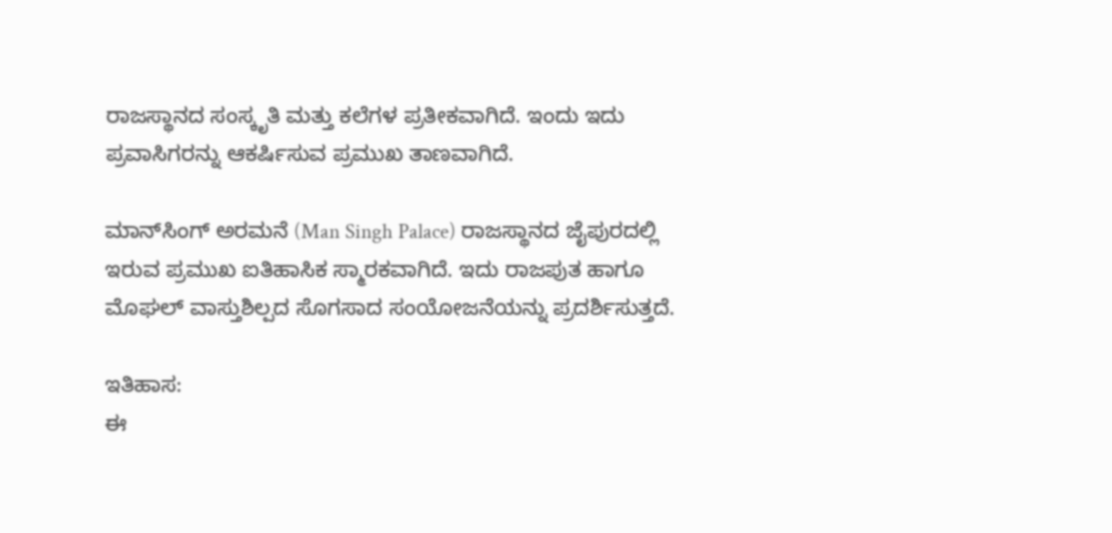ರಾಜಸ್ಥಾನದ ಸಂಸ್ಕೃತಿ ಮತ್ತು ಕಲೆಗಳ ಪ್ರತೀಕವಾಗಿದೆ. ಇಂದು ಇದು ಪ್ರವಾಸಿಗರನ್ನು ಆಕರ್ಷಿಸುವ ಪ್ರಮುಖ ತಾಣವಾಗಿದೆ.

ಮಾನ್‌ಸಿಂಗ್ ಅರಮನೆ (Man Singh Palace) ರಾಜಸ್ಥಾನದ ಜೈಪುರದಲ್ಲಿ ಇರುವ ಪ್ರಮುಖ ಐತಿಹಾಸಿಕ ಸ್ಮಾರಕವಾಗಿದೆ. ಇದು ರಾಜಪುತ ಹಾಗೂ ಮೊಘಲ್ ವಾಸ್ತುಶಿಲ್ಪದ ಸೊಗಸಾದ ಸಂಯೋಜನೆಯನ್ನು ಪ್ರದರ್ಶಿಸುತ್ತದೆ.

ಇತಿಹಾಸ:
ಈ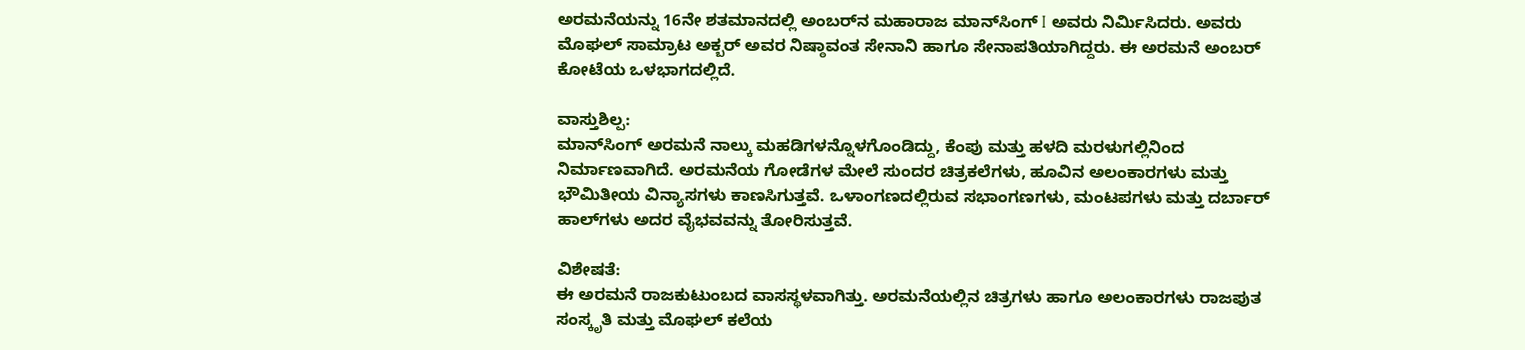ಅರಮನೆಯನ್ನು 16ನೇ ಶತಮಾನದಲ್ಲಿ ಅಂಬರ್‌ನ ಮಹಾರಾಜ ಮಾನ್‌ಸಿಂಗ್ I ಅವರು ನಿರ್ಮಿಸಿದರು. ಅವರು ಮೊಘಲ್ ಸಾಮ್ರಾಟ ಅಕ್ಬರ್ ಅವರ ನಿಷ್ಠಾವಂತ ಸೇನಾನಿ ಹಾಗೂ ಸೇನಾಪತಿಯಾಗಿದ್ದರು. ಈ ಅರಮನೆ ಅಂಬರ್ ಕೋಟೆಯ ಒಳಭಾಗದಲ್ಲಿದೆ.

ವಾಸ್ತುಶಿಲ್ಪ:
ಮಾನ್‌ಸಿಂಗ್ ಅರಮನೆ ನಾಲ್ಕು ಮಹಡಿಗಳನ್ನೊಳಗೊಂಡಿದ್ದು, ಕೆಂಪು ಮತ್ತು ಹಳದಿ ಮರಳುಗಲ್ಲಿನಿಂದ ನಿರ್ಮಾಣವಾಗಿದೆ. ಅರಮನೆಯ ಗೋಡೆಗಳ ಮೇಲೆ ಸುಂದರ ಚಿತ್ರಕಲೆಗಳು, ಹೂವಿನ ಅಲಂಕಾರಗಳು ಮತ್ತು ಭೌಮಿತೀಯ ವಿನ್ಯಾಸಗಳು ಕಾಣಸಿಗುತ್ತವೆ. ಒಳಾಂಗಣದಲ್ಲಿರುವ ಸಭಾಂಗಣಗಳು, ಮಂಟಪಗಳು ಮತ್ತು ದರ್ಬಾರ್ ಹಾಲ್‌ಗಳು ಅದರ ವೈಭವವನ್ನು ತೋರಿಸುತ್ತವೆ.

ವಿಶೇಷತೆ:
ಈ ಅರಮನೆ ರಾಜಕುಟುಂಬದ ವಾಸಸ್ಥಳವಾಗಿತ್ತು. ಅರಮನೆಯಲ್ಲಿನ ಚಿತ್ರಗಳು ಹಾಗೂ ಅಲಂಕಾರಗಳು ರಾಜಪುತ ಸಂಸ್ಕೃತಿ ಮತ್ತು ಮೊಘಲ್ ಕಲೆಯ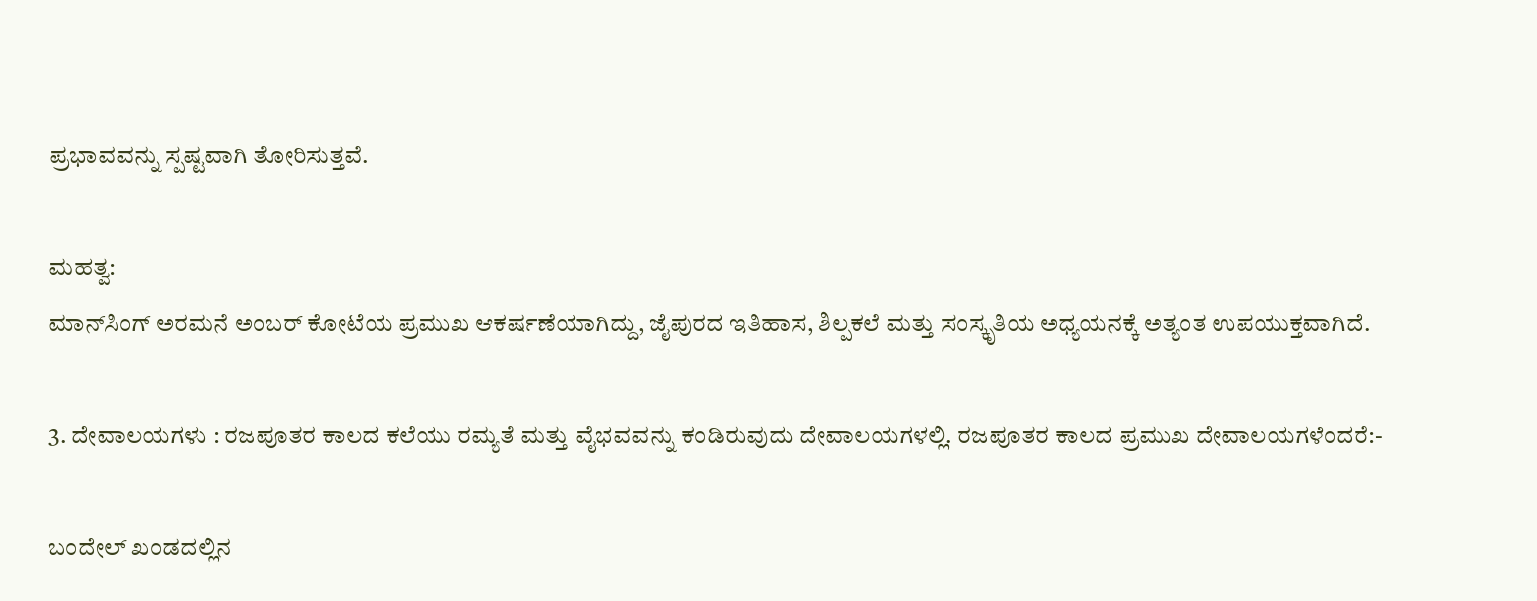ಪ್ರಭಾವವನ್ನು ಸ್ಪಷ್ಟವಾಗಿ ತೋರಿಸುತ್ತವೆ.

ಮಹತ್ವ:
ಮಾನ್‌ಸಿಂಗ್ ಅರಮನೆ ಅಂಬರ್ ಕೋಟೆಯ ಪ್ರಮುಖ ಆಕರ್ಷಣೆಯಾಗಿದ್ದು, ಜೈಪುರದ ಇತಿಹಾಸ, ಶಿಲ್ಪಕಲೆ ಮತ್ತು ಸಂಸ್ಕೃತಿಯ ಅಧ್ಯಯನಕ್ಕೆ ಅತ್ಯಂತ ಉಪಯುಕ್ತವಾಗಿದೆ.

3. ದೇವಾಲಯಗಳು : ರಜಪೂತರ ಕಾಲದ ಕಲೆಯು ರಮ್ಯತೆ ಮತ್ತು ವೈಭವವನ್ನು ಕಂಡಿರುವುದು ದೇವಾಲಯಗಳಲ್ಲಿ. ರಜಪೂತರ ಕಾಲದ ಪ್ರಮುಖ ದೇವಾಲಯಗಳೆಂದರೆ:-

ಬಂದೇಲ್ ಖಂಡದಲ್ಲಿನ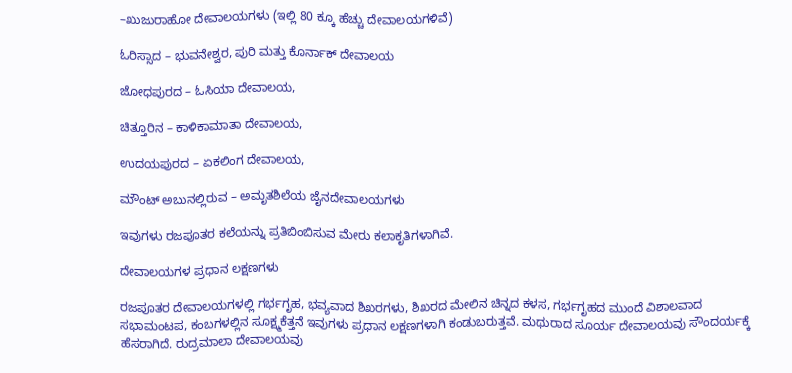–ಖುಜುರಾಹೋ ದೇವಾಲಯಗಳು (ಇಲ್ಲಿ 80 ಕ್ಕೂ ಹೆಚ್ಚು ದೇವಾಲಯಗಳಿವೆ)

ಓರಿಸ್ಸಾದ – ಭುವನೇಶ್ವರ, ಪುರಿ ಮತ್ತು ಕೊರ್ನಾಕ್‌ ದೇವಾಲಯ

ಜೋಧಪುರದ – ಓಸಿಯಾ ದೇವಾಲಯ,

ಚಿತ್ತೂರಿನ – ಕಾಳಿಕಾಮಾತಾ ದೇವಾಲಯ,

ಉದಯಪುರದ – ಏಕಲಿಂಗ ದೇವಾಲಯ,

ಮೌಂಟ್ ಅಬುನಲ್ಲಿರುವ – ಅಮೃತಶಿಲೆಯ ಜೈನದೇವಾಲಯಗಳು

ಇವುಗಳು ರಜಪೂತರ ಕಲೆಯನ್ನು ಪ್ರತಿಬಿಂಬಿಸುವ ಮೇರು ಕಲಾಕೃತಿಗಳಾಗಿವೆ.

ದೇವಾಲಯಗಳ ಪ್ರಧಾನ ಲಕ್ಷಣಗಳು

ರಜಪೂತರ ದೇವಾಲಯಗಳಲ್ಲಿ ಗರ್ಭಗೃಹ, ಭವ್ಯವಾದ ಶಿಖರಗಳು, ಶಿಖರದ ಮೇಲಿನ ಚಿನ್ನದ ಕಳಸ, ಗರ್ಭಗೃಹದ ಮುಂದೆ ವಿಶಾಲವಾದ ಸಭಾಮಂಟಪ, ಕಂಬಗಳಲ್ಲಿನ ಸೂಕ್ಷ್ಮಕೆತ್ತನೆ ಇವುಗಳು ಪ್ರಧಾನ ಲಕ್ಷಣಗಳಾಗಿ ಕಂಡುಬರುತ್ತವೆ. ಮಥುರಾದ ಸೂರ್ಯ ದೇವಾಲಯವು ಸೌಂದರ್ಯಕ್ಕೆ ಹೆಸರಾಗಿದೆ. ರುದ್ರಮಾಲಾ ದೇವಾಲಯವು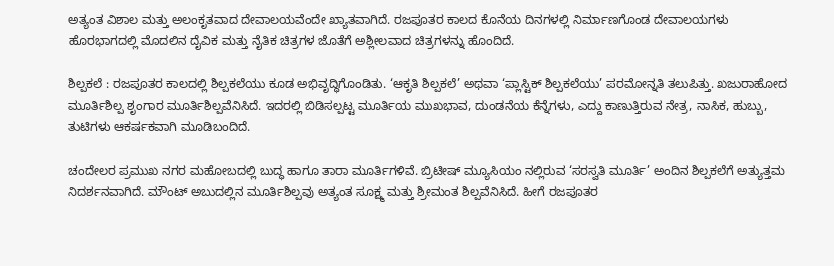ಅತ್ಯಂತ ವಿಶಾಲ ಮತ್ತು ಅಲಂಕೃತವಾದ ದೇವಾಲಯವೆಂದೇ ಖ್ಯಾತವಾಗಿದೆ. ರಜಪೂತರ ಕಾಲದ ಕೊನೆಯ ದಿನಗಳಲ್ಲಿ ನಿರ್ಮಾಣಗೊಂಡ ದೇವಾಲಯಗಳು ಹೊರಭಾಗದಲ್ಲಿ ಮೊದಲಿನ ದೈವಿಕ ಮತ್ತು ನೈತಿಕ ಚಿತ್ರಗಳ ಜೊತೆಗೆ ಅಶ್ಲೀಲವಾದ ಚಿತ್ರಗಳನ್ನು ಹೊಂದಿದೆ.

ಶಿಲ್ಪಕಲೆ : ರಜಪೂತರ ಕಾಲದಲ್ಲಿ ಶಿಲ್ಪಕಲೆಯು ಕೂಡ ಅಭಿವೃದ್ಧಿಗೊಂಡಿತು. ‘ಆಕೃತಿ ಶಿಲ್ಪಕಲೆ’ ಅಥವಾ ‘ಪ್ಲಾಸ್ಟಿಕ್ ಶಿಲ್ಪಕಲೆಯು’ ಪರಮೋನ್ನತಿ ತಲುಪಿತ್ತು. ಖಜುರಾಹೋದ ಮೂರ್ತಿಶಿಲ್ಪ ಶೃಂಗಾರ ಮೂರ್ತಿಶಿಲ್ಪವೆನಿಸಿದೆ. ಇದರಲ್ಲಿ ಬಿಡಿಸಲ್ಪಟ್ಟ ಮೂರ್ತಿಯ ಮುಖಭಾವ, ದುಂಡನೆಯ ಕೆನ್ನೆಗಳು, ಎದ್ದು ಕಾಣುತ್ತಿರುವ ನೇತ್ರ, ನಾಸಿಕ, ಹುಬ್ಬು, ತುಟಿಗಳು ಆಕರ್ಷಕವಾಗಿ ಮೂಡಿಬಂದಿದೆ.

ಚಂದೇಲರ ಪ್ರಮುಖ ನಗರ ಮಹೋಬದಲ್ಲಿ ಬುದ್ಧ ಹಾಗೂ ತಾರಾ ಮೂರ್ತಿಗಳಿವೆ. ಬ್ರಿಟೀಷ್ ಮ್ಯೂಸಿಯಂ ನಲ್ಲಿರುವ ‘ಸರಸ್ವತಿ ಮೂರ್ತಿ’ ಅಂದಿನ ಶಿಲ್ಪಕಲೆಗೆ ಅತ್ಯುತ್ತಮ ನಿದರ್ಶನವಾಗಿದೆ. ಮೌಂಟ್ ಅಬುದಲ್ಲಿನ ಮೂರ್ತಿಶಿಲ್ಪವು ಅತ್ಯಂತ ಸೂಕ್ಷ್ಮ ಮತ್ತು ಶ್ರೀಮಂತ ಶಿಲ್ಪವೆನಿಸಿದೆ. ಹೀಗೆ ರಜಪೂತರ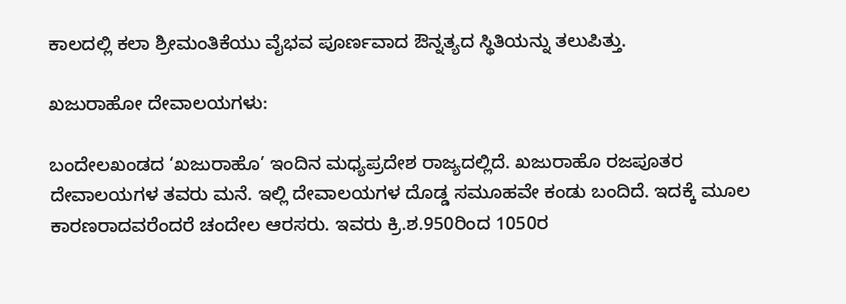ಕಾಲದಲ್ಲಿ ಕಲಾ ಶ್ರೀಮಂತಿಕೆಯು ವೈಭವ ಪೂರ್ಣವಾದ ಔನ್ನತ್ಯದ ಸ್ಥಿತಿಯನ್ನು ತಲುಪಿತ್ತು.

ಖಜುರಾಹೋ ದೇವಾಲಯಗಳು:

ಬಂದೇಲಖಂಡದ ‘ಖಜುರಾಹೊ’ ಇಂದಿನ ಮಧ್ಯಪ್ರದೇಶ ರಾಜ್ಯದಲ್ಲಿದೆ. ಖಜುರಾಹೊ ರಜಪೂತರ ದೇವಾಲಯಗಳ ತವರು ಮನೆ. ಇಲ್ಲಿ ದೇವಾಲಯಗಳ ದೊಡ್ಡ ಸಮೂಹವೇ ಕಂಡು ಬಂದಿದೆ. ಇದಕ್ಕೆ ಮೂಲ ಕಾರಣರಾದವರೆಂದರೆ ಚಂದೇಲ ಆರಸರು. ಇವರು ಕ್ರಿ.ಶ.950ರಿಂದ 1050ರ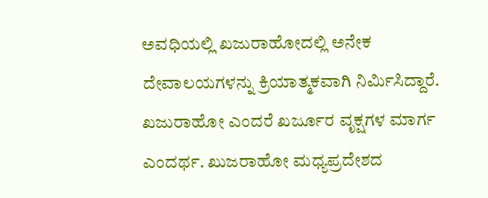ಅವಧಿಯಲ್ಲಿ ಖಜುರಾಹೋದಲ್ಲಿ ಅನೇಕ ದೇವಾಲಯಗಳನ್ನು ಕ್ರಿಯಾತ್ಮಕವಾಗಿ ನಿರ್ಮಿಸಿದ್ದಾರೆ. ಖಜುರಾಹೋ ಎಂದರೆ ಖರ್ಜೂರ ವೃಕ್ಷಗಳ ಮಾರ್ಗ ಎಂದರ್ಥ. ಖುಜರಾಹೋ ಮಧ್ಯಪ್ರದೇಶದ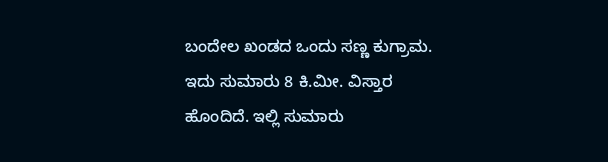ಬಂದೇಲ ಖಂಡದ ಒಂದು ಸಣ್ಣ ಕುಗ್ರಾಮ. ಇದು ಸುಮಾರು 8 ಕಿ.ಮೀ. ವಿಸ್ತಾರ ಹೊಂದಿದೆ. ಇಲ್ಲಿ ಸುಮಾರು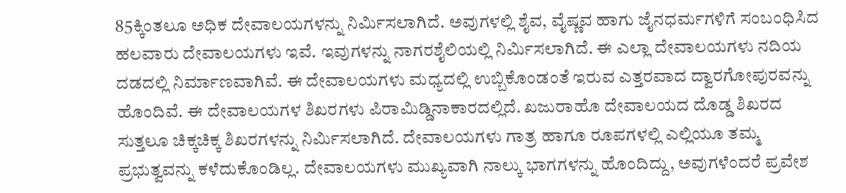85ಕ್ಕಿಂತಲೂ ಅಧಿಕ ದೇವಾಲಯಗಳನ್ನು ನಿರ್ಮಿಸಲಾಗಿದೆ. ಅವುಗಳಲ್ಲಿ ಶೈವ, ವೈಷ್ಣವ ಹಾಗು ಜೈನಧರ್ಮಗಳಿಗೆ ಸಂಬಂಧಿಸಿದ ಹಲವಾರು ದೇವಾಲಯಗಳು ಇವೆ. ಇವುಗಳನ್ನು ನಾಗರಶೈಲಿಯಲ್ಲಿ ನಿರ್ಮಿಸಲಾಗಿದೆ. ಈ ಎಲ್ಲಾ ದೇವಾಲಯಗಳು ನದಿಯ ದಡದಲ್ಲಿ ನಿರ್ಮಾಣವಾಗಿವೆ. ಈ ದೇವಾಲಯಗಳು ಮಧ್ಯದಲ್ಲಿ ಉಬ್ಬಿಕೊಂಡಂತೆ ಇರುವ ಎತ್ತರವಾದ ದ್ವಾರಗೋಪುರವನ್ನು ಹೊಂದಿವೆ. ಈ ದೇವಾಲಯಗಳ ಶಿಖರಗಳು ಪಿರಾಮಿಡ್ಡಿನಾಕಾರದಲ್ಲಿದೆ. ಖಜುರಾಹೊ ದೇವಾಲಯದ ದೊಡ್ಡ ಶಿಖರದ ಸುತ್ತಲೂ ಚಿಕ್ಕಚಿಕ್ಕ ಶಿಖರಗಳನ್ನು ನಿರ್ಮಿಸಲಾಗಿದೆ. ದೇವಾಲಯಗಳು ಗಾತ್ರ ಹಾಗೂ ರೂಪಗಳಲ್ಲಿ ಎಲ್ಲಿಯೂ ತಮ್ಮ ಪ್ರಭುತ್ವವನ್ನು ಕಳೆದುಕೊಂಡಿಲ್ಲ. ದೇವಾಲಯಗಳು ಮುಖ್ಯವಾಗಿ ನಾಲ್ಕು ಭಾಗಗಳನ್ನು ಹೊಂದಿದ್ದು, ಅವುಗಳೆಂದರೆ ಪ್ರವೇಶ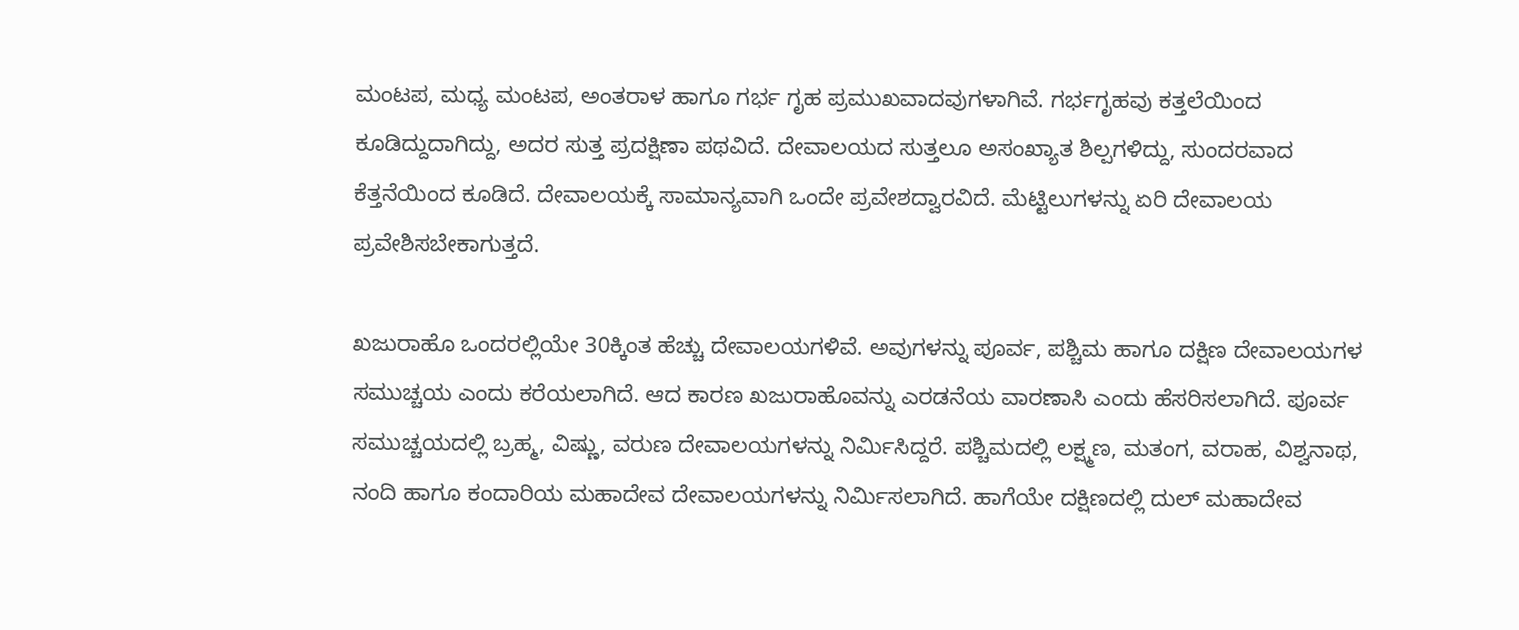ಮಂಟಪ, ಮಧ್ಯ ಮಂಟಪ, ಅಂತರಾಳ ಹಾಗೂ ಗರ್ಭ ಗೃಹ ಪ್ರಮುಖವಾದವುಗಳಾಗಿವೆ. ಗರ್ಭಗೃಹವು ಕತ್ತಲೆಯಿಂದ ಕೂಡಿದ್ದುದಾಗಿದ್ದು, ಅದರ ಸುತ್ತ ಪ್ರದಕ್ಷಿಣಾ ಪಥವಿದೆ. ದೇವಾಲಯದ ಸುತ್ತಲೂ ಅಸಂಖ್ಯಾತ ಶಿಲ್ಪಗಳಿದ್ದು, ಸುಂದರವಾದ ಕೆತ್ತನೆಯಿಂದ ಕೂಡಿದೆ. ದೇವಾಲಯಕ್ಕೆ ಸಾಮಾನ್ಯವಾಗಿ ಒಂದೇ ಪ್ರವೇಶದ್ವಾರವಿದೆ. ಮೆಟ್ಟಿಲುಗಳನ್ನು ಏರಿ ದೇವಾಲಯ ಪ್ರವೇಶಿಸಬೇಕಾಗುತ್ತದೆ.

ಖಜುರಾಹೊ ಒಂದರಲ್ಲಿಯೇ 30ಕ್ಕಿಂತ ಹೆಚ್ಚು ದೇವಾಲಯಗಳಿವೆ. ಅವುಗಳನ್ನು ಪೂರ್ವ, ಪಶ್ಚಿಮ ಹಾಗೂ ದಕ್ಷಿಣ ದೇವಾಲಯಗಳ ಸಮುಚ್ಚಯ ಎಂದು ಕರೆಯಲಾಗಿದೆ. ಆದ ಕಾರಣ ಖಜುರಾಹೊವನ್ನು ಎರಡನೆಯ ವಾರಣಾಸಿ ಎಂದು ಹೆಸರಿಸಲಾಗಿದೆ. ಪೂರ್ವ ಸಮುಚ್ಚಯದಲ್ಲಿ ಬ್ರಹ್ಮ, ವಿಷ್ಣು, ವರುಣ ದೇವಾಲಯಗಳನ್ನು ನಿರ್ಮಿಸಿದ್ದರೆ. ಪಶ್ಚಿಮದಲ್ಲಿ ಲಕ್ಷ್ಮಣ, ಮತಂಗ, ವರಾಹ, ವಿಶ್ವನಾಥ, ನಂದಿ ಹಾಗೂ ಕಂದಾರಿಯ ಮಹಾದೇವ ದೇವಾಲಯಗಳನ್ನು ನಿರ್ಮಿಸಲಾಗಿದೆ. ಹಾಗೆಯೇ ದಕ್ಷಿಣದಲ್ಲಿ ದುಲ್ ಮಹಾದೇವ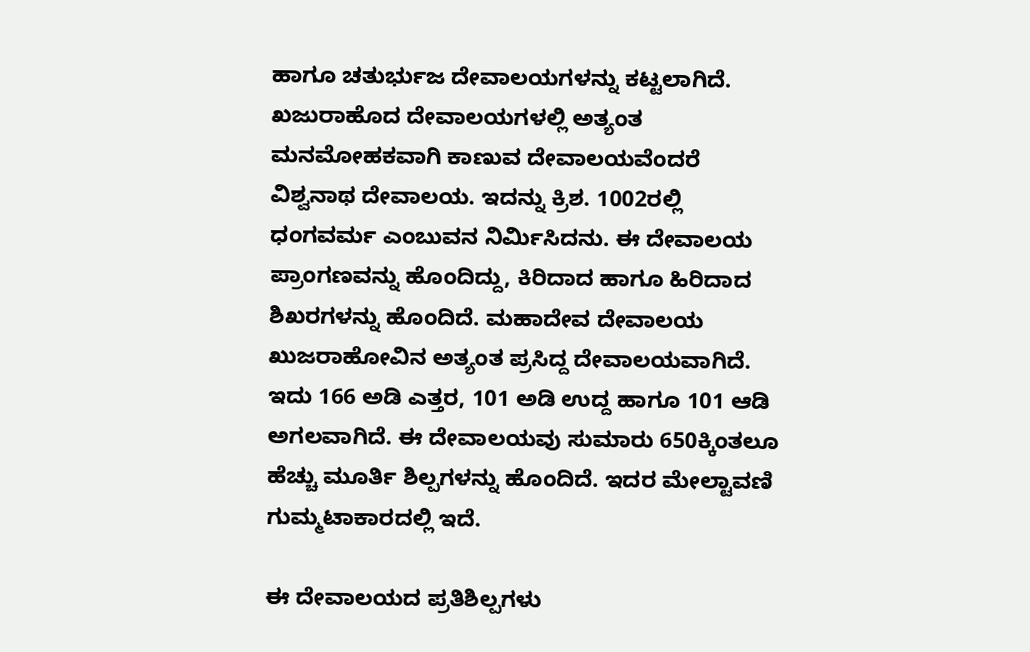ಹಾಗೂ ಚತುರ್ಭುಜ ದೇವಾಲಯಗಳನ್ನು ಕಟ್ಟಲಾಗಿದೆ. ಖಜುರಾಹೊದ ದೇವಾಲಯಗಳಲ್ಲಿ ಅತ್ಯಂತ ಮನಮೋಹಕವಾಗಿ ಕಾಣುವ ದೇವಾಲಯವೆಂದರೆ ವಿಶ್ವನಾಥ ದೇವಾಲಯ. ಇದನ್ನು ಕ್ರಿಶ. 1002ರಲ್ಲಿ ಧಂಗವರ್ಮ ಎಂಬುವನ ನಿರ್ಮಿಸಿದನು. ಈ ದೇವಾಲಯ ಪ್ರಾಂಗಣವನ್ನು ಹೊಂದಿದ್ದು, ಕಿರಿದಾದ ಹಾಗೂ ಹಿರಿದಾದ ಶಿಖರಗಳನ್ನು ಹೊಂದಿದೆ. ಮಹಾದೇವ ದೇವಾಲಯ ಖುಜರಾಹೋವಿನ ಅತ್ಯಂತ ಪ್ರಸಿದ್ದ ದೇವಾಲಯವಾಗಿದೆ. ಇದು 166 ಅಡಿ ಎತ್ತರ, 101 ಅಡಿ ಉದ್ದ ಹಾಗೂ 101 ಆಡಿ ಅಗಲವಾಗಿದೆ. ಈ ದೇವಾಲಯವು ಸುಮಾರು 650ಕ್ಕಿಂತಲೂ ಹೆಚ್ಚು ಮೂರ್ತಿ ಶಿಲ್ಪಗಳನ್ನು ಹೊಂದಿದೆ. ಇದರ ಮೇಲ್ಟಾವಣಿ ಗುಮ್ಮಟಾಕಾರದಲ್ಲಿ ಇದೆ.

ಈ ದೇವಾಲಯದ ಪ್ರತಿಶಿಲ್ಪಗಳು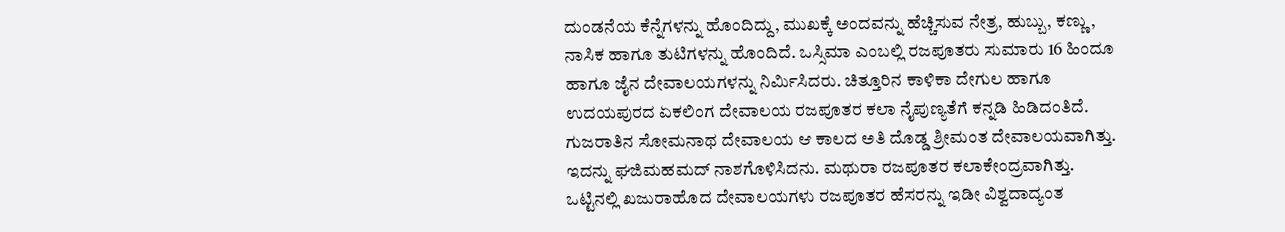ದುಂಡನೆಯ ಕೆನ್ನೆಗಳನ್ನು ಹೊಂದಿದ್ದು, ಮುಖಕ್ಕೆ ಅಂದವನ್ನು ಹೆಚ್ಚಿಸುವ ನೇತ್ರ, ಹುಬ್ಬು, ಕಣ್ಣು, ನಾಸಿಕ ಹಾಗೂ ತುಟಿಗಳನ್ನು ಹೊಂದಿದೆ. ಒಸ್ಸಿಮಾ ಎಂಬಲ್ಲಿ ರಜಪೂತರು ಸುಮಾರು 16 ಹಿಂದೂ ಹಾಗೂ ಜೈನ ದೇವಾಲಯಗಳನ್ನು ನಿರ್ಮಿಸಿದರು. ಚಿತ್ತೂರಿನ ಕಾಳಿಕಾ ದೇಗುಲ ಹಾಗೂ ಉದಯಪುರದ ಏಕಲಿಂಗ ದೇವಾಲಯ ರಜಪೂತರ ಕಲಾ ನೈಪುಣ್ಯತೆಗೆ ಕನ್ನಡಿ ಹಿಡಿದಂತಿದೆ. ಗುಜರಾತಿನ ಸೋಮನಾಥ ದೇವಾಲಯ ಆ ಕಾಲದ ಅತಿ ದೊಡ್ಡ ಶ್ರೀಮಂತ ದೇವಾಲಯವಾಗಿತ್ತು. ಇದನ್ನು ಘಜಿಮಹಮದ್ ನಾಶಗೊಳಿಸಿದನು. ಮಥುರಾ ರಜಪೂತರ ಕಲಾಕೇಂದ್ರವಾಗಿತ್ತು. ಒಟ್ಟಿನಲ್ಲಿ ಖಜುರಾಹೊದ ದೇವಾಲಯಗಳು ರಜಪೂತರ ಹೆಸರನ್ನು ಇಡೀ ವಿಶ್ವದಾದ್ಯಂತ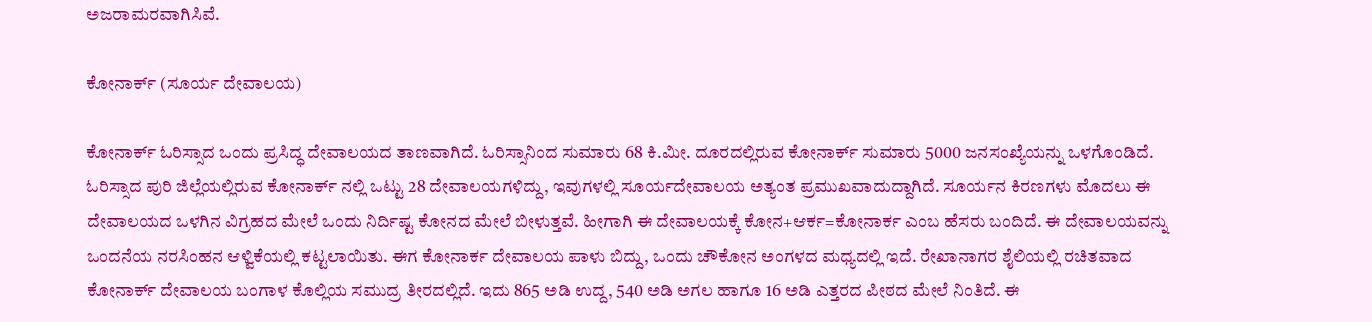ಅಜರಾಮರವಾಗಿಸಿವೆ.

ಕೋನಾರ್ಕ್ (ಸೂರ್ಯ ದೇವಾಲಯ)

ಕೋನಾರ್ಕ್ ಓರಿಸ್ಸಾದ ಒಂದು ಪ್ರಸಿದ್ಧ ದೇವಾಲಯದ ತಾಣವಾಗಿದೆ. ಓರಿಸ್ಸಾನಿಂದ ಸುಮಾರು 68 ಕಿ.ಮೀ. ದೂರದಲ್ಲಿರುವ ಕೋನಾರ್ಕ್ ಸುಮಾರು 5000 ಜನಸಂಖ್ಯೆಯನ್ನು ಒಳಗೊಂಡಿದೆ. ಓರಿಸ್ಸಾದ ಪುರಿ ಜಿಲ್ಲೆಯಲ್ಲಿರುವ ಕೋನಾರ್ಕ್‌ ನಲ್ಲಿ ಒಟ್ಟು 28 ದೇವಾಲಯಗಳಿದ್ದು, ಇವುಗಳಲ್ಲಿ ಸೂರ್ಯದೇವಾಲಯ ಅತ್ಯಂತ ಪ್ರಮುಖವಾದುದ್ದಾಗಿದೆ. ಸೂರ್ಯನ ಕಿರಣಗಳು ಮೊದಲು ಈ ದೇವಾಲಯದ ಒಳಗಿನ ವಿಗ್ರಹದ ಮೇಲೆ ಒಂದು ನಿರ್ದಿಷ್ಟ ಕೋನದ ಮೇಲೆ ಬೀಳುತ್ತವೆ. ಹೀಗಾಗಿ ಈ ದೇವಾಲಯಕ್ಕೆ ಕೋನ+ಆರ್ಕ=ಕೋನಾರ್ಕ ಎಂಬ ಹೆಸರು ಬಂದಿದೆ. ಈ ದೇವಾಲಯವನ್ನು ಒಂದನೆಯ ನರಸಿಂಹನ ಆಳ್ವಿಕೆಯಲ್ಲಿ ಕಟ್ಟಲಾಯಿತು. ಈಗ ಕೋನಾರ್ಕ ದೇವಾಲಯ ಪಾಳು ಬಿದ್ದು, ಒಂದು ಚೌಕೋನ ಅಂಗಳದ ಮಧ್ಯದಲ್ಲಿ ಇದೆ. ರೇಖಾನಾಗರ ಶೈಲಿಯಲ್ಲಿ ರಚಿತವಾದ ಕೋನಾರ್ಕ್ ದೇವಾಲಯ ಬಂಗಾಳ ಕೊಲ್ಲಿಯ ಸಮುದ್ರ ತೀರದಲ್ಲಿದೆ. ಇದು 865 ಅಡಿ ಉದ್ದ, 540 ಅಡಿ ಅಗಲ ಹಾಗೂ 16 ಅಡಿ ಎತ್ತರದ ಪೀಠದ ಮೇಲೆ ನಿಂತಿದೆ. ಈ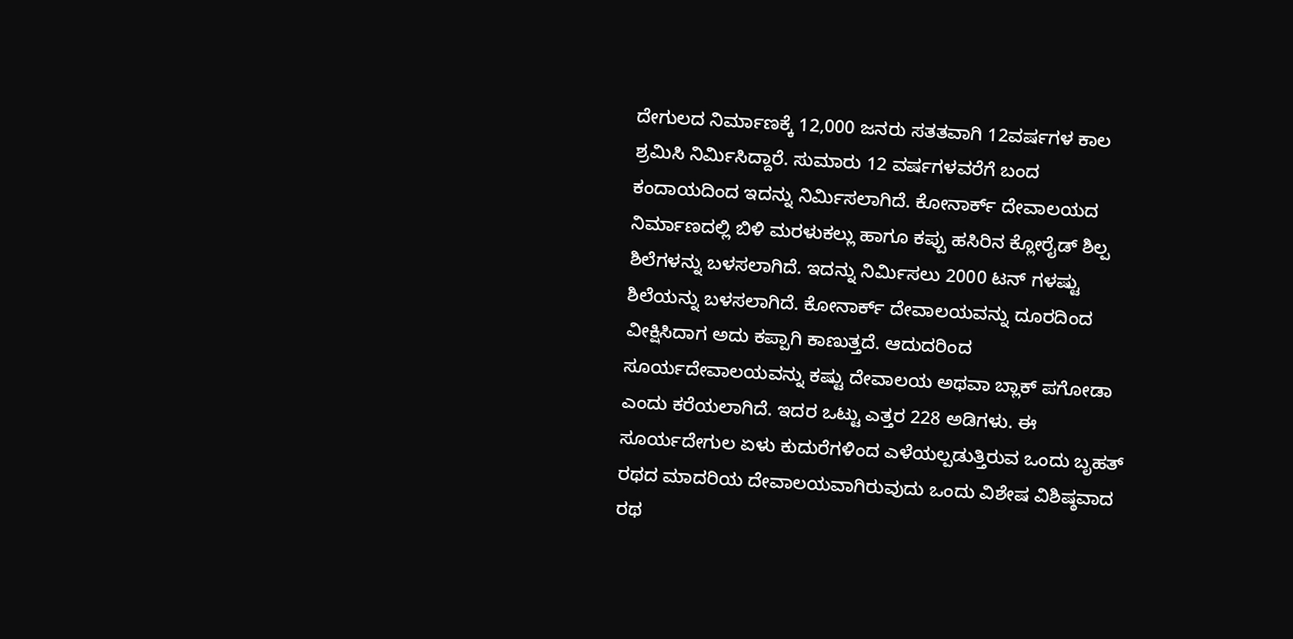ದೇಗುಲದ ನಿರ್ಮಾಣಕ್ಕೆ 12,000 ಜನರು ಸತತವಾಗಿ 12ವರ್ಷಗಳ ಕಾಲ ಶ್ರಮಿಸಿ ನಿರ್ಮಿಸಿದ್ದಾರೆ. ಸುಮಾರು 12 ವರ್ಷಗಳವರೆಗೆ ಬಂದ ಕಂದಾಯದಿಂದ ಇದನ್ನು ನಿರ್ಮಿಸಲಾಗಿದೆ. ಕೋನಾರ್ಕ್ ದೇವಾಲಯದ ನಿರ್ಮಾಣದಲ್ಲಿ ಬಿಳಿ ಮರಳುಕಲ್ಲು ಹಾಗೂ ಕಪ್ಪು ಹಸಿರಿನ ಕ್ಲೋರೈಡ್ ಶಿಲ್ಪ ಶಿಲೆಗಳನ್ನು ಬಳಸಲಾಗಿದೆ. ಇದನ್ನು ನಿರ್ಮಿಸಲು 2000 ಟನ್‌ ಗಳಷ್ಟು ಶಿಲೆಯನ್ನು ಬಳಸಲಾಗಿದೆ. ಕೋನಾರ್ಕ್ ದೇವಾಲಯವನ್ನು ದೂರದಿಂದ ವೀಕ್ಷಿಸಿದಾಗ ಅದು ಕಪ್ಪಾಗಿ ಕಾಣುತ್ತದೆ. ಆದುದರಿಂದ ಸೂರ್ಯದೇವಾಲಯವನ್ನು ಕಷ್ಟು ದೇವಾಲಯ ಅಥವಾ ಬ್ಲಾಕ್ ಪಗೋಡಾ ಎಂದು ಕರೆಯಲಾಗಿದೆ. ಇದರ ಒಟ್ಟು ಎತ್ತರ 228 ಅಡಿಗಳು. ಈ ಸೂರ್ಯದೇಗುಲ ಏಳು ಕುದುರೆಗಳಿಂದ ಎಳೆಯಲ್ಪಡುತ್ತಿರುವ ಒಂದು ಬೃಹತ್ ರಥದ ಮಾದರಿಯ ದೇವಾಲಯವಾಗಿರುವುದು ಒಂದು ವಿಶೇಷ ವಿಶಿಷ್ಠವಾದ ರಥ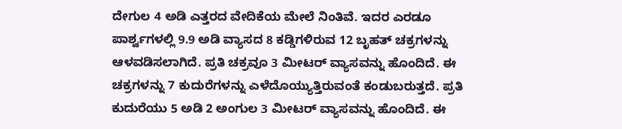ದೇಗುಲ 4 ಅಡಿ ಎತ್ತರದ ವೇದಿಕೆಯ ಮೇಲೆ ನಿಂತಿವೆ. ಇದರ ಎರಡೂ ಪಾರ್ಶ್ವಗಳಲ್ಲಿ 9.9 ಅಡಿ ವ್ಯಾಸದ 8 ಕಡ್ಡಿಗಳಿರುವ 12 ಬೃಹತ್ ಚಕ್ರಗಳನ್ನು ಆಳವಡಿಸಲಾಗಿದೆ. ಪ್ರತಿ ಚಕ್ರವೂ 3 ಮೀಟರ್ ವ್ಯಾಸವನ್ನು ಹೊಂದಿದೆ. ಈ ಚಕ್ರಗಳನ್ನು 7 ಕುದುರೆಗಳನ್ನು ಎಳೆದೊಯ್ಯುತ್ತಿರುವಂತೆ ಕಂಡುಬರುತ್ತದೆ. ಪ್ರತಿ ಕುದುರೆಯು 5 ಅಡಿ 2 ಅಂಗುಲ 3 ಮೀಟರ್ ವ್ಯಾಸವನ್ನು ಹೊಂದಿದೆ. ಈ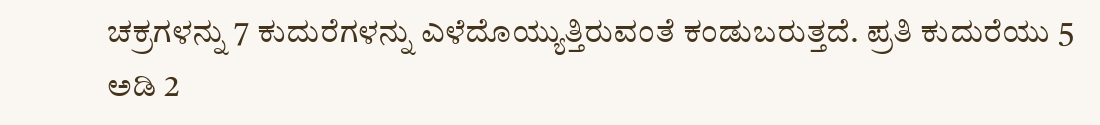ಚಕ್ರಗಳನ್ನು 7 ಕುದುರೆಗಳನ್ನು ಎಳೆದೊಯ್ಯುತ್ತಿರುವಂತೆ ಕಂಡುಬರುತ್ತದೆ. ಪ್ರತಿ ಕುದುರೆಯು 5 ಅಡಿ 2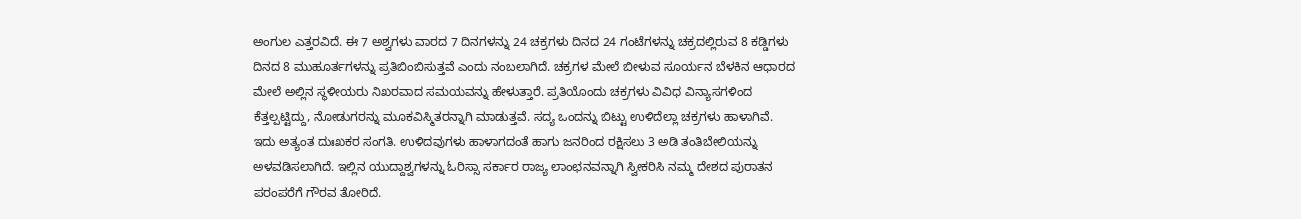ಅಂಗುಲ ಎತ್ತರವಿದೆ. ಈ 7 ಅಶ್ವಗಳು ವಾರದ 7 ದಿನಗಳನ್ನು 24 ಚಕ್ರಗಳು ದಿನದ 24 ಗಂಟೆಗಳನ್ನು ಚಕ್ರದಲ್ಲಿರುವ 8 ಕಡ್ಡಿಗಳು ದಿನದ 8 ಮುಹೂರ್ತಗಳನ್ನು ಪ್ರತಿಬಿಂಬಿಸುತ್ತವೆ ಎಂದು ನಂಬಲಾಗಿದೆ. ಚಕ್ರಗಳ ಮೇಲೆ ಬೀಳುವ ಸೂರ್ಯನ ಬೆಳಕಿನ ಆಧಾರದ ಮೇಲೆ ಅಲ್ಲಿನ ಸ್ಥಳೀಯರು ನಿಖರವಾದ ಸಮಯವನ್ನು ಹೇಳುತ್ತಾರೆ. ಪ್ರತಿಯೊಂದು ಚಕ್ರಗಳು ವಿವಿಧ ವಿನ್ಯಾಸಗಳಿಂದ ಕೆತ್ತಲ್ಪಟ್ಟಿದ್ದು, ನೋಡುಗರನ್ನು ಮೂಕವಿಸ್ಮಿತರನ್ನಾಗಿ ಮಾಡುತ್ತವೆ. ಸದ್ಯ ಒಂದನ್ನು ಬಿಟ್ಟು ಉಳಿದೆಲ್ಲಾ ಚಕ್ರಗಳು ಹಾಳಾಗಿವೆ. ಇದು ಅತ್ಯಂತ ದುಃಖಕರ ಸಂಗತಿ. ಉಳಿದವುಗಳು ಹಾಳಾಗದಂತೆ ಹಾಗು ಜನರಿಂದ ರಕ್ಷಿಸಲು 3 ಅಡಿ ತಂತಿಬೇಲಿಯನ್ನು ಅಳವಡಿಸಲಾಗಿದೆ. ಇಲ್ಲಿನ ಯುದ್ದಾಶ್ವಗಳನ್ನು ಓರಿಸ್ಸಾ ಸರ್ಕಾರ ರಾಜ್ಯ ಲಾಂಛನವನ್ನಾಗಿ ಸ್ವೀಕರಿಸಿ ನಮ್ಮ ದೇಶದ ಪುರಾತನ ಪರಂಪರೆಗೆ ಗೌರವ ತೋರಿದೆ.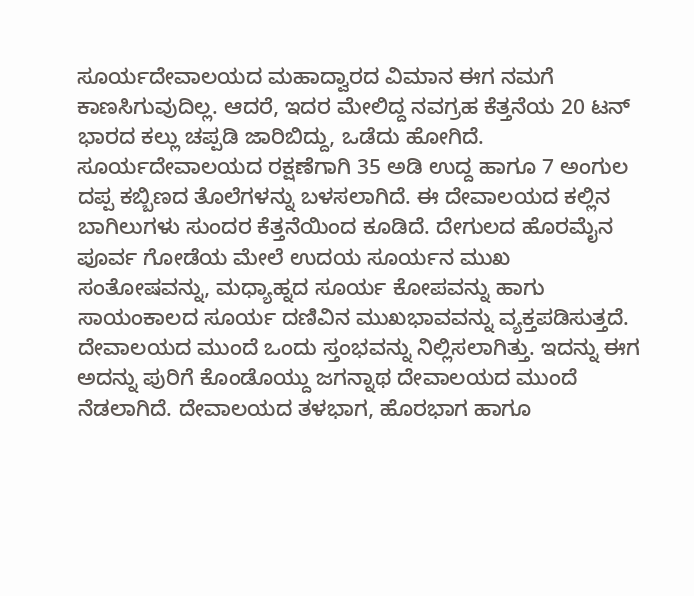ಸೂರ್ಯದೇವಾಲಯದ ಮಹಾದ್ವಾರದ ವಿಮಾನ ಈಗ ನಮಗೆ ಕಾಣಸಿಗುವುದಿಲ್ಲ. ಆದರೆ, ಇದರ ಮೇಲಿದ್ದ ನವಗ್ರಹ ಕೆತ್ತನೆಯ 20 ಟನ್ ಭಾರದ ಕಲ್ಲು ಚಪ್ಪಡಿ ಜಾರಿಬಿದ್ದು, ಒಡೆದು ಹೋಗಿದೆ. ಸೂರ್ಯದೇವಾಲಯದ ರಕ್ಷಣೆಗಾಗಿ 35 ಅಡಿ ಉದ್ದ ಹಾಗೂ 7 ಅಂಗುಲ ದಪ್ಪ ಕಬ್ಬಿಣದ ತೊಲೆಗಳನ್ನು ಬಳಸಲಾಗಿದೆ. ಈ ದೇವಾಲಯದ ಕಲ್ಲಿನ ಬಾಗಿಲುಗಳು ಸುಂದರ ಕೆತ್ತನೆಯಿಂದ ಕೂಡಿದೆ. ದೇಗುಲದ ಹೊರಮೈನ ಪೂರ್ವ ಗೋಡೆಯ ಮೇಲೆ ಉದಯ ಸೂರ್ಯನ ಮುಖ ಸಂತೋಷವನ್ನು, ಮಧ್ಯಾಹ್ನದ ಸೂರ್ಯ ಕೋಪವನ್ನು ಹಾಗು ಸಾಯಂಕಾಲದ ಸೂರ್ಯ ದಣಿವಿನ ಮುಖಭಾವವನ್ನು ವ್ಯಕ್ತಪಡಿಸುತ್ತದೆ. ದೇವಾಲಯದ ಮುಂದೆ ಒಂದು ಸ್ತಂಭವನ್ನು ನಿಲ್ಲಿಸಲಾಗಿತ್ತು. ಇದನ್ನು ಈಗ ಅದನ್ನು ಪುರಿಗೆ ಕೊಂಡೊಯ್ದು ಜಗನ್ನಾಥ ದೇವಾಲಯದ ಮುಂದೆ ನೆಡಲಾಗಿದೆ. ದೇವಾಲಯದ ತಳಭಾಗ, ಹೊರಭಾಗ ಹಾಗೂ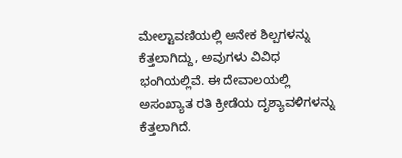ಮೇಲ್ಟಾವಣಿಯಲ್ಲಿ ಅನೇಕ ಶಿಲ್ಪಗಳನ್ನು ಕೆತ್ತಲಾಗಿದ್ದು, ಅವುಗಳು ವಿವಿಧ ಭಂಗಿಯಲ್ಲಿವೆ. ಈ ದೇವಾಲಯಲ್ಲಿ ಅಸಂಖ್ಯಾತ ರತಿ ಕ್ರೀಡೆಯ ದೃಶ್ಯಾವಳಿಗಳನ್ನು ಕೆತ್ತಲಾಗಿದೆ.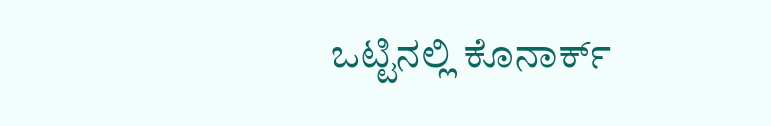ಒಟ್ಟಿನಲ್ಲಿ ಕೊನಾರ್ಕ್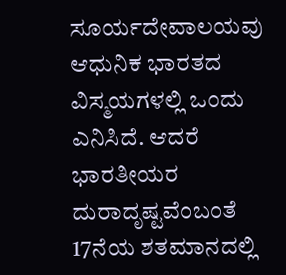ಸೂರ್ಯದೇವಾಲಯವು ಆಧುನಿಕ ಭಾರತದ ವಿಸ್ಮಯಗಳಲ್ಲಿ ಒಂದು ಎನಿಸಿದೆ. ಆದರೆ ಭಾರತೀಯರ ದುರಾದೃಷ್ಟವೆಂಬಂತೆ 17ನೆಯ ಶತಮಾನದಲ್ಲಿ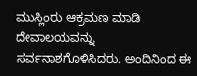ಮುಸ್ಲಿಂರು ಆಕ್ರಮಣ ಮಾಡಿ ದೇವಾಲಯವನ್ನು ಸರ್ವನಾಶಗೊಳಿಸಿದರು. ಅಂದಿನಿಂದ ಈ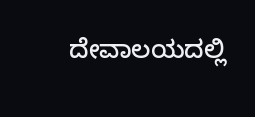ದೇವಾಲಯದಲ್ಲಿ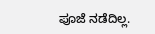ಪೂಜೆ ನಡೆದಿಲ್ಲ.